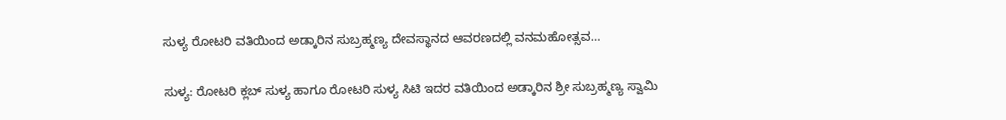ಸುಳ್ಯ ರೋಟರಿ ವತಿಯಿಂದ ಅಡ್ಕಾರಿನ ಸುಬ್ರಹ್ಮಣ್ಯ ದೇವಸ್ಥಾನದ ಆವರಣದಲ್ಲಿ ವನಮಹೋತ್ಸವ…

ಸುಳ್ಯ: ರೋಟರಿ ಕ್ಲಬ್ ಸುಳ್ಯ ಹಾಗೂ ರೋಟರಿ ಸುಳ್ಯ ಸಿಟಿ ಇದರ ವತಿಯಿಂದ ಅಡ್ಕಾರಿನ ಶ್ರೀ ಸುಬ್ರಹ್ಮಣ್ಯ ಸ್ವಾಮಿ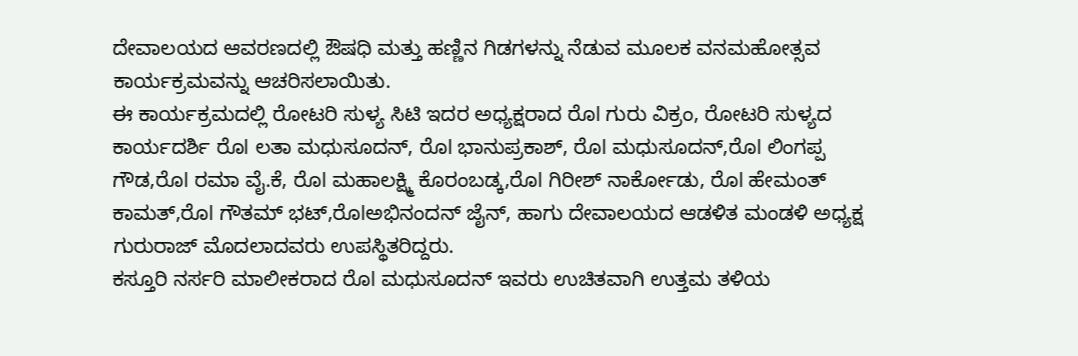ದೇವಾಲಯದ ಆವರಣದಲ್ಲಿ ಔಷಧಿ ಮತ್ತು ಹಣ್ಣಿನ ಗಿಡಗಳನ್ನು ನೆಡುವ ಮೂಲಕ ವನಮಹೋತ್ಸವ ಕಾರ್ಯಕ್ರಮವನ್ನು ಆಚರಿಸಲಾಯಿತು.
ಈ ಕಾರ್ಯಕ್ರಮದಲ್ಲಿ ರೋಟರಿ ಸುಳ್ಯ ಸಿಟಿ ಇದರ ಅಧ್ಯಕ್ಷರಾದ ರೊl ಗುರು ವಿಕ್ರಂ, ರೋಟರಿ ಸುಳ್ಯದ ಕಾರ್ಯದರ್ಶಿ ರೊl ಲತಾ ಮಧುಸೂದನ್, ರೊl ಭಾನುಪ್ರಕಾಶ್, ರೊl ಮಧುಸೂದನ್,ರೊl ಲಿಂಗಪ್ಪ ಗೌಡ,ರೊl ರಮಾ ವೈ.ಕೆ, ರೊl ಮಹಾಲಕ್ಷ್ಮಿ ಕೊರಂಬಡ್ಕ,ರೊl ಗಿರೀಶ್ ನಾರ್ಕೋಡು, ರೊl ಹೇಮಂತ್ ಕಾಮತ್,ರೊl ಗೌತಮ್ ಭಟ್,ರೊlಅಭಿನಂದನ್ ಜೈನ್, ಹಾಗು ದೇವಾಲಯದ ಆಡಳಿತ ಮಂಡಳಿ ಅಧ್ಯಕ್ಷ ಗುರುರಾಜ್ ಮೊದಲಾದವರು ಉಪಸ್ಥಿತರಿದ್ದರು.
ಕಸ್ತೂರಿ ನರ್ಸರಿ ಮಾಲೀಕರಾದ ರೊl ಮಧುಸೂದನ್ ಇವರು ಉಚಿತವಾಗಿ ಉತ್ತಮ ತಳಿಯ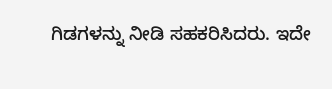ಗಿಡಗಳನ್ನು ನೀಡಿ ಸಹಕರಿಸಿದರು. ಇದೇ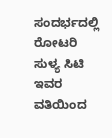ಸಂದರ್ಭದಲ್ಲಿ ರೋಟರಿ ಸುಳ್ಯ ಸಿಟಿ ಇವರ ವತಿಯಿಂದ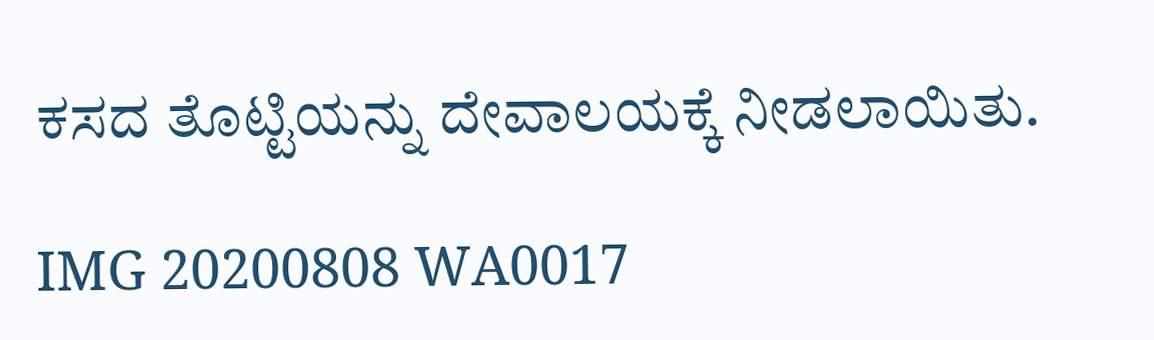ಕಸದ ತೊಟ್ಟಿಯನ್ನು ದೇವಾಲಯಕ್ಕೆ ನೀಡಲಾಯಿತು.

IMG 20200808 WA0017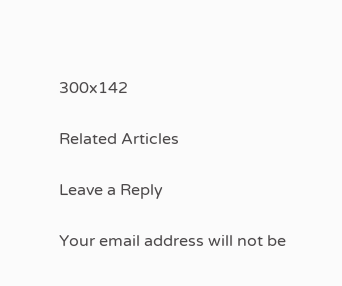300x142

Related Articles

Leave a Reply

Your email address will not be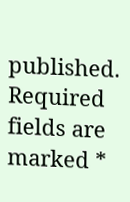published. Required fields are marked *